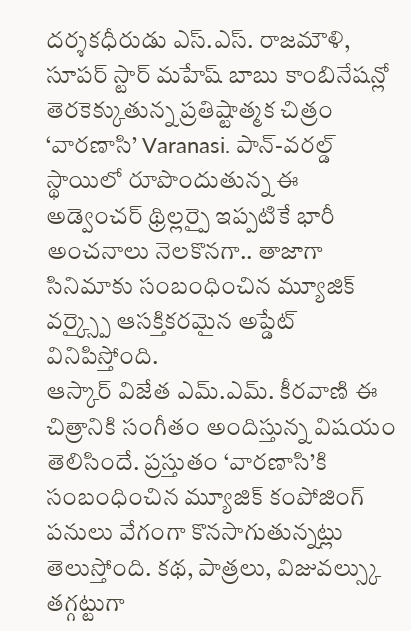దర్శకధీరుడు ఎస్.ఎస్. రాజమౌళి, సూపర్ స్టార్ మహేష్ బాబు కాంబినేషన్లో తెరకెక్కుతున్న ప్రతిష్టాత్మక చిత్రం ‘వారణాసి’ Varanasi. పాన్-వరల్డ్ స్థాయిలో రూపొందుతున్న ఈ అడ్వెంచర్ థ్రిల్లర్పై ఇప్పటికే భారీ అంచనాలు నెలకొనగా.. తాజాగా సినిమాకు సంబంధించిన మ్యూజిక్ వర్క్స్పై ఆసక్తికరమైన అప్డేట్ వినిపిస్తోంది.
ఆస్కార్ విజేత ఎమ్.ఎమ్. కీరవాణి ఈ చిత్రానికి సంగీతం అందిస్తున్న విషయం తెలిసిందే. ప్రస్తుతం ‘వారణాసి’కి సంబంధించిన మ్యూజిక్ కంపోజింగ్ పనులు వేగంగా కొనసాగుతున్నట్లు తెలుస్తోంది. కథ, పాత్రలు, విజువల్స్కు తగ్గట్టుగా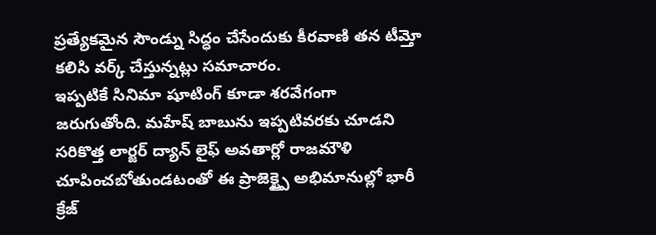ప్రత్యేకమైన సౌండ్ను సిద్ధం చేసేందుకు కీరవాణి తన టీమ్తో కలిసి వర్క్ చేస్తున్నట్లు సమాచారం.
ఇప్పటికే సినిమా షూటింగ్ కూడా శరవేగంగా జరుగుతోంది. మహేష్ బాబును ఇప్పటివరకు చూడని సరికొత్త లార్జర్ ద్యాన్ లైఫ్ అవతార్లో రాజమౌళి చూపించబోతుండటంతో ఈ ప్రాజెక్ట్పై అభిమానుల్లో భారీ క్రేజ్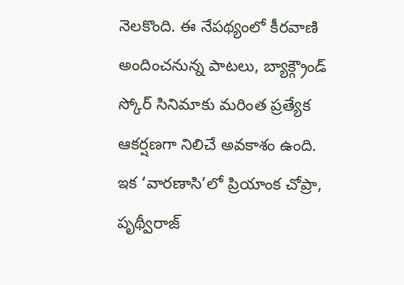నెలకొంది. ఈ నేపథ్యంలో కీరవాణి అందించనున్న పాటలు, బ్యాక్గ్రౌండ్ స్కోర్ సినిమాకు మరింత ప్రత్యేక ఆకర్షణగా నిలిచే అవకాశం ఉంది.
ఇక ‘వారణాసి’లో ప్రియాంక చోప్రా, పృథ్వీరాజ్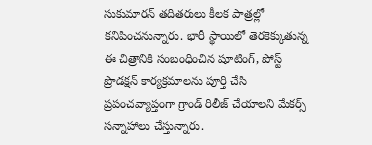సుకుమారన్ తదితరులు కీలక పాత్రల్లో కనిపించనున్నారు. భారీ స్థాయిలో తెరకెక్కుతున్న ఈ చిత్రానికి సంబంధించిన షూటింగ్, పోస్ట్ ప్రొడక్షన్ కార్యక్రమాలను పూర్తి చేసి ప్రపంచవ్యాప్తంగా గ్రాండ్ రిలీజ్ చేయాలని మేకర్స్ సన్నాహాలు చేస్తున్నారు.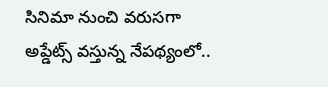సినిమా నుంచి వరుసగా అప్డేట్స్ వస్తున్న నేపథ్యంలో..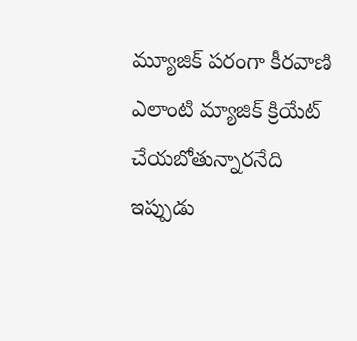మ్యూజిక్ పరంగా కీరవాణి ఎలాంటి మ్యాజిక్ క్రియేట్ చేయబోతున్నారనేది ఇప్పుడు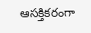ఆసక్తికరంగా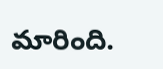మారింది.